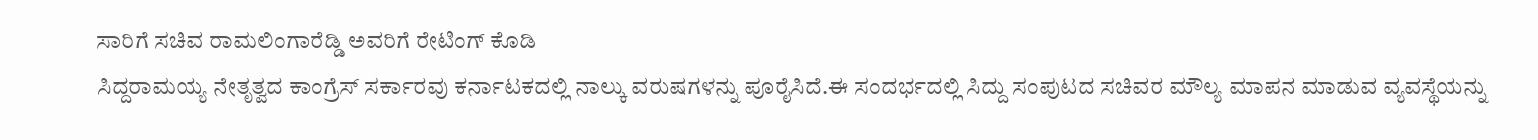ಸಾರಿಗೆ ಸಚಿವ ರಾಮಲಿಂಗಾರೆಡ್ಡಿ ಅವರಿಗೆ ರೇಟಿಂಗ್ ಕೊಡಿ
ಸಿದ್ದರಾಮಯ್ಯ ನೇತೃತ್ವದ ಕಾಂಗ್ರೆಸ್ ಸರ್ಕಾರವು ಕರ್ನಾಟಕದಲ್ಲಿ ನಾಲ್ಕು ವರುಷಗಳನ್ನು ಪೂರೈಸಿದೆ.ಈ ಸಂದರ್ಭದಲ್ಲಿ ಸಿದ್ದು ಸಂಪುಟದ ಸಚಿವರ ಮೌಲ್ಯ ಮಾಪನ ಮಾಡುವ ವ್ಯವಸ್ಥೆಯನ್ನು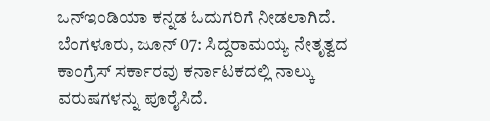ಒನ್ಇಂಡಿಯಾ ಕನ್ನಡ ಓದುಗರಿಗೆ ನೀಡಲಾಗಿದೆ.
ಬೆಂಗಳೂರು, ಜೂನ್ 07: ಸಿದ್ದರಾಮಯ್ಯ ನೇತೃತ್ವದ ಕಾಂಗ್ರೆಸ್ ಸರ್ಕಾರವು ಕರ್ನಾಟಕದಲ್ಲಿ ನಾಲ್ಕು ವರುಷಗಳನ್ನು ಪೂರೈಸಿದೆ.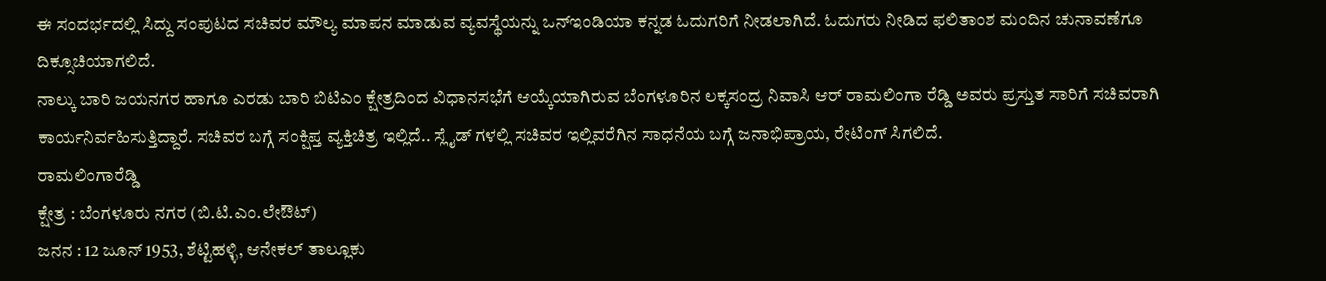ಈ ಸಂದರ್ಭದಲ್ಲಿ ಸಿದ್ದು ಸಂಪುಟದ ಸಚಿವರ ಮೌಲ್ಯ ಮಾಪನ ಮಾಡುವ ವ್ಯವಸ್ಥೆಯನ್ನು ಒನ್ಇಂಡಿಯಾ ಕನ್ನಡ ಓದುಗರಿಗೆ ನೀಡಲಾಗಿದೆ. ಓದುಗರು ನೀಡಿದ ಫಲಿತಾಂಶ ಮಂದಿನ ಚುನಾವಣೆಗೂ ದಿಕ್ಸೂಚಿಯಾಗಲಿದೆ.
ನಾಲ್ಕು ಬಾರಿ ಜಯನಗರ ಹಾಗೂ ಎರಡು ಬಾರಿ ಬಿಟಿಎಂ ಕ್ಷೇತ್ರದಿಂದ ವಿಧಾನಸಭೆಗೆ ಆಯ್ಕೆಯಾಗಿರುವ ಬೆಂಗಳೂರಿನ ಲಕ್ಕಸಂದ್ರ ನಿವಾಸಿ ಆರ್ ರಾಮಲಿಂಗಾ ರೆಡ್ಡಿ ಅವರು ಪ್ರಸ್ತುತ ಸಾರಿಗೆ ಸಚಿವರಾಗಿ ಕಾರ್ಯನಿರ್ವಹಿಸುತ್ತಿದ್ದಾರೆ. ಸಚಿವರ ಬಗ್ಗೆ ಸಂಕ್ಷಿಪ್ತ ವ್ಯಕ್ತಿಚಿತ್ರ ಇಲ್ಲಿದೆ.. ಸ್ಲೈಡ್ ಗಳಲ್ಲಿ ಸಚಿವರ ಇಲ್ಲಿವರೆಗಿನ ಸಾಧನೆಯ ಬಗ್ಗೆ ಜನಾಭಿಪ್ರಾಯ, ರೇಟಿಂಗ್ ಸಿಗಲಿದೆ.
ರಾಮಲಿಂಗಾರೆಡ್ಡಿ
ಕ್ಷೇತ್ರ : ಬೆಂಗಳೂರು ನಗರ (ಬಿ.ಟಿ.ಎಂ.ಲೇಔಟ್)
ಜನನ : 12 ಜೂನ್ 1953, ಶೆಟ್ಟಿಹಳ್ಳಿ, ಆನೇಕಲ್ ತಾಲ್ಲೂಕು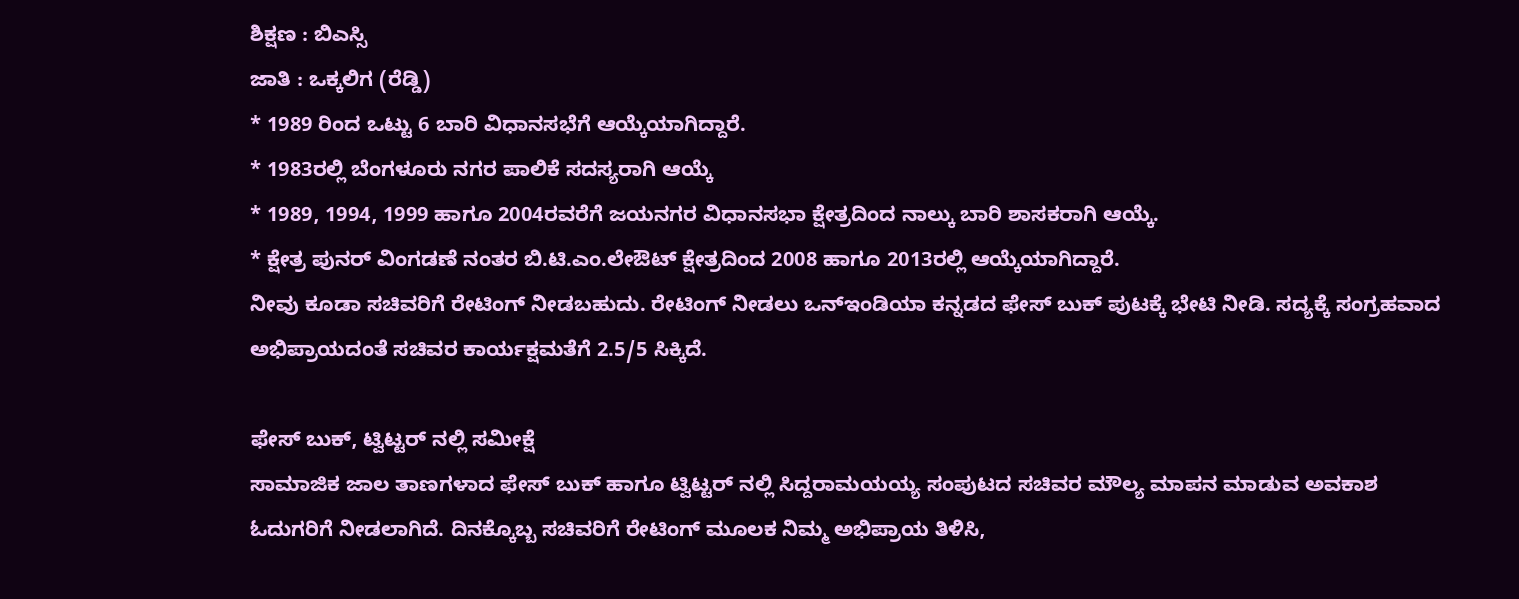ಶಿಕ್ಷಣ : ಬಿಎಸ್ಸಿ
ಜಾತಿ : ಒಕ್ಕಲಿಗ (ರೆಡ್ಡಿ)
* 1989 ರಿಂದ ಒಟ್ಟು 6 ಬಾರಿ ವಿಧಾನಸಭೆಗೆ ಆಯ್ಕೆಯಾಗಿದ್ದಾರೆ.
* 1983ರಲ್ಲಿ ಬೆಂಗಳೂರು ನಗರ ಪಾಲಿಕೆ ಸದಸ್ಯರಾಗಿ ಆಯ್ಕೆ
* 1989, 1994, 1999 ಹಾಗೂ 2004ರವರೆಗೆ ಜಯನಗರ ವಿಧಾನಸಭಾ ಕ್ಷೇತ್ರದಿಂದ ನಾಲ್ಕು ಬಾರಿ ಶಾಸಕರಾಗಿ ಆಯ್ಕೆ.
* ಕ್ಷೇತ್ರ ಪುನರ್ ವಿಂಗಡಣೆ ನಂತರ ಬಿ.ಟಿ.ಎಂ.ಲೇಔಟ್ ಕ್ಷೇತ್ರದಿಂದ 2008 ಹಾಗೂ 2013ರಲ್ಲಿ ಆಯ್ಕೆಯಾಗಿದ್ದಾರೆ.
ನೀವು ಕೂಡಾ ಸಚಿವರಿಗೆ ರೇಟಿಂಗ್ ನೀಡಬಹುದು. ರೇಟಿಂಗ್ ನೀಡಲು ಒನ್ಇಂಡಿಯಾ ಕನ್ನಡದ ಫೇಸ್ ಬುಕ್ ಪುಟಕ್ಕೆ ಭೇಟಿ ನೀಡಿ. ಸದ್ಯಕ್ಕೆ ಸಂಗ್ರಹವಾದ ಅಭಿಪ್ರಾಯದಂತೆ ಸಚಿವರ ಕಾರ್ಯಕ್ಷಮತೆಗೆ 2.5/5 ಸಿಕ್ಕಿದೆ.

ಫೇಸ್ ಬುಕ್, ಟ್ವಿಟ್ಟರ್ ನಲ್ಲಿ ಸಮೀಕ್ಷೆ
ಸಾಮಾಜಿಕ ಜಾಲ ತಾಣಗಳಾದ ಫೇಸ್ ಬುಕ್ ಹಾಗೂ ಟ್ವಿಟ್ಟರ್ ನಲ್ಲಿ ಸಿದ್ದರಾಮಯಯ್ಯ ಸಂಪುಟದ ಸಚಿವರ ಮೌಲ್ಯ ಮಾಪನ ಮಾಡುವ ಅವಕಾಶ ಓದುಗರಿಗೆ ನೀಡಲಾಗಿದೆ. ದಿನಕ್ಕೊಬ್ಬ ಸಚಿವರಿಗೆ ರೇಟಿಂಗ್ ಮೂಲಕ ನಿಮ್ಮ ಅಭಿಪ್ರಾಯ ತಿಳಿಸಿ,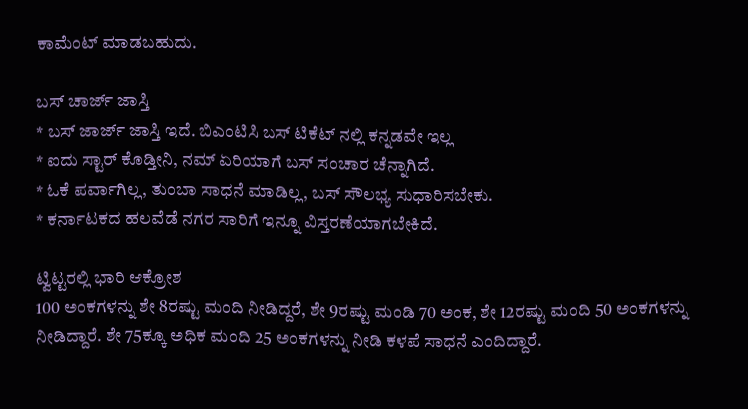ಕಾಮೆಂಟ್ ಮಾಡಬಹುದು.

ಬಸ್ ಚಾರ್ಜ್ ಜಾಸ್ತಿ
* ಬಸ್ ಜಾರ್ಜ್ ಜಾಸ್ತಿ ಇದೆ. ಬಿಎಂಟಿಸಿ ಬಸ್ ಟಿಕೆಟ್ ನಲ್ಲಿ ಕನ್ನಡವೇ ಇಲ್ಲ
* ಐದು ಸ್ಟಾರ್ ಕೊಡ್ತೀನಿ, ನಮ್ ಏರಿಯಾಗೆ ಬಸ್ ಸಂಚಾರ ಚೆನ್ನಾಗಿದೆ.
* ಓಕೆ ಪರ್ವಾಗಿಲ್ಲ, ತುಂಬಾ ಸಾಧನೆ ಮಾಡಿಲ್ಲ, ಬಸ್ ಸೌಲಭ್ಯ ಸುಧಾರಿಸಬೇಕು.
* ಕರ್ನಾಟಕದ ಹಲವೆಡೆ ನಗರ ಸಾರಿಗೆ ಇನ್ನೂ ವಿಸ್ತರಣೆಯಾಗಬೇಕಿದೆ.

ಟ್ವಿಟ್ಟರಲ್ಲಿ ಭಾರಿ ಆಕ್ರೋಶ
100 ಅಂಕಗಳನ್ನು ಶೇ 8ರಷ್ಟು ಮಂದಿ ನೀಡಿದ್ದರೆ, ಶೇ 9ರಷ್ಟು ಮಂಡಿ 70 ಅಂಕ, ಶೇ 12ರಷ್ಟು ಮಂದಿ 50 ಅಂಕಗಳನ್ನು ನೀಡಿದ್ದಾರೆ. ಶೇ 75ಕ್ಕೂ ಅಧಿಕ ಮಂದಿ 25 ಅಂಕಗಳನ್ನು ನೀಡಿ ಕಳಪೆ ಸಾಧನೆ ಎಂದಿದ್ದಾರೆ.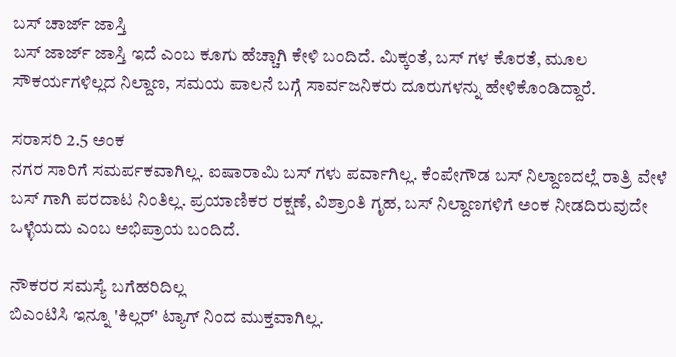ಬಸ್ ಚಾರ್ಜ್ ಜಾಸ್ತಿ
ಬಸ್ ಜಾರ್ಜ್ ಜಾಸ್ತಿ ಇದೆ ಎಂಬ ಕೂಗು ಹೆಚ್ಚಾಗಿ ಕೇಳಿ ಬಂದಿದೆ. ಮಿಕ್ಕಂತೆ, ಬಸ್ ಗಳ ಕೊರತೆ, ಮೂಲ ಸೌಕರ್ಯಗಳಿಲ್ಲದ ನಿಲ್ದಾಣ, ಸಮಯ ಪಾಲನೆ ಬಗ್ಗೆ ಸಾರ್ವಜನಿಕರು ದೂರುಗಳನ್ನು ಹೇಳಿಕೊಂಡಿದ್ದಾರೆ.

ಸರಾಸರಿ 2.5 ಅಂಕ
ನಗರ ಸಾರಿಗೆ ಸಮರ್ಪಕವಾಗಿಲ್ಲ. ಐಷಾರಾಮಿ ಬಸ್ ಗಳು ಪರ್ವಾಗಿಲ್ಲ. ಕೆಂಪೇಗೌಡ ಬಸ್ ನಿಲ್ದಾಣದಲ್ಲೆ ರಾತ್ರಿ ವೇಳೆ ಬಸ್ ಗಾಗಿ ಪರದಾಟ ನಿಂತಿಲ್ಲ. ಪ್ರಯಾಣಿಕರ ರಕ್ಷಣೆ, ವಿಶ್ರಾಂತಿ ಗೃಹ, ಬಸ್ ನಿಲ್ದಾಣಗಳಿಗೆ ಅಂಕ ನೀಡದಿರುವುದೇ ಒಳ್ಳೆಯದು ಎಂಬ ಅಭಿಪ್ರಾಯ ಬಂದಿದೆ.

ನೌಕರರ ಸಮಸ್ಯೆ ಬಗೆಹರಿದಿಲ್ಲ
ಬಿಎಂಟಿಸಿ ಇನ್ನೂ 'ಕಿಲ್ಲರ್' ಟ್ಯಾಗ್ ನಿಂದ ಮುಕ್ತವಾಗಿಲ್ಲ.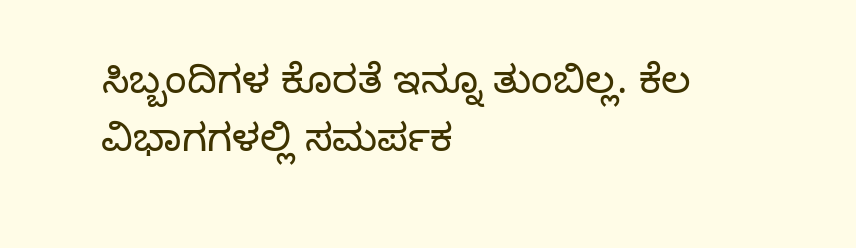ಸಿಬ್ಬಂದಿಗಳ ಕೊರತೆ ಇನ್ನೂ ತುಂಬಿಲ್ಲ. ಕೆಲ ವಿಭಾಗಗಳಲ್ಲಿ ಸಮರ್ಪಕ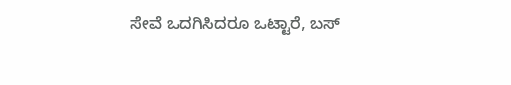ಸೇವೆ ಒದಗಿಸಿದರೂ ಒಟ್ಟಾರೆ, ಬಸ್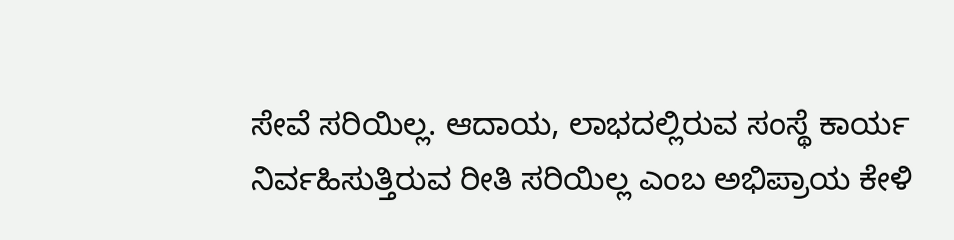ಸೇವೆ ಸರಿಯಿಲ್ಲ. ಆದಾಯ, ಲಾಭದಲ್ಲಿರುವ ಸಂಸ್ಥೆ ಕಾರ್ಯ ನಿರ್ವಹಿಸುತ್ತಿರುವ ರೀತಿ ಸರಿಯಿಲ್ಲ ಎಂಬ ಅಭಿಪ್ರಾಯ ಕೇಳಿ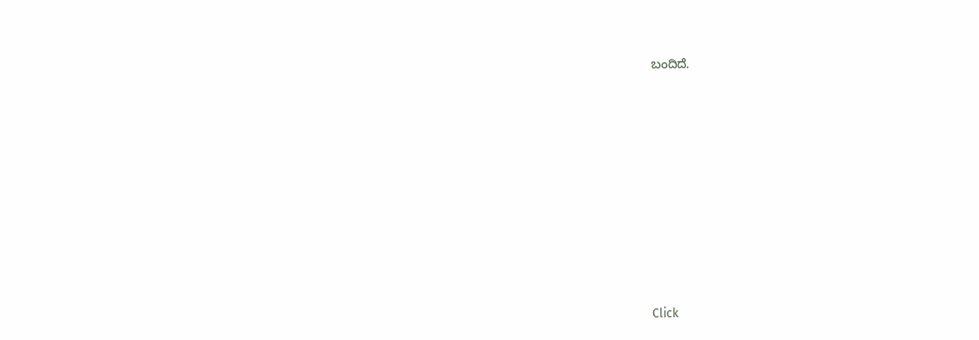ಬಂದಿದೆ.












Click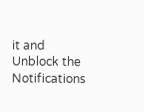it and Unblock the Notifications